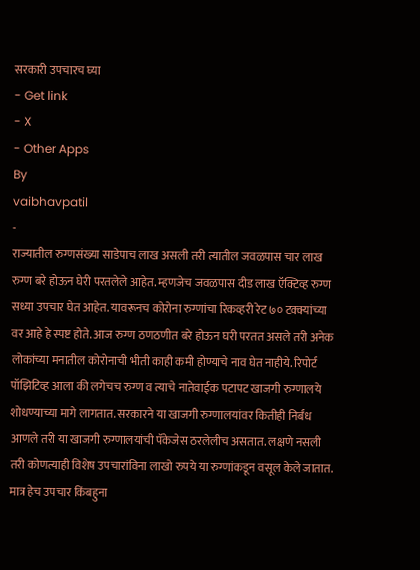सरकारी उपचारच घ्या
- Get link
- X
- Other Apps
By
vaibhavpatil
-
राज्यातील रुग्णसंख्या साडेपाच लाख असली तरी त्यातील जवळपास चार लाख रुग्ण बरे होऊन घेरी परतलेले आहेत. म्हणजेच जवळपास दीड लाख ऍक्टिव्ह रुग्ण सध्या उपचार घेत आहेत. यावरूनच कोरोना रुग्णांचा रिकव्हरी रेट ७० टक्क्यांच्या वर आहे हे स्पष्ट होते. आज रुग्ण ठणठणीत बरे होऊन घरी परतत असले तरी अनेक लोकांच्या मनातील कोरोनाची भीती काही कमी होण्याचे नाव घेत नाहीये. रिपोर्ट पॉझिटिव्ह आला की लगेचच रुग्ण व त्याचे नातेवाईक पटापट खाजगी रुग्णालये शोधण्याच्या मागे लागतात. सरकारने या खाजगी रुग्णालयांवर कितीही निर्बंध आणले तरी या खाजगी रुग्णालयांची पॅकेजेस ठरलेलीच असतात. लक्षणे नसली तरी कोणत्याही विशेष उपचारांविना लाखो रुपये या रुग्णांकडून वसूल केले जातात. मात्र हेच उपचार किंबहुना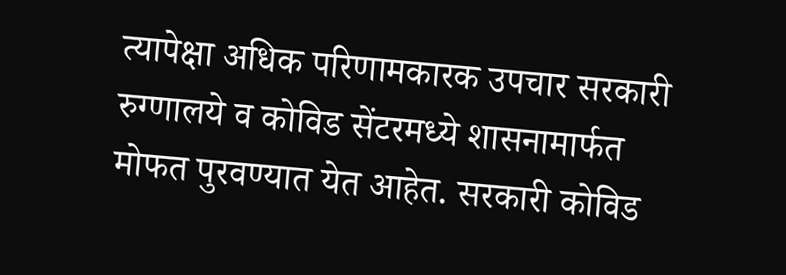त्यापेक्षा अधिक परिणामकारक उपचार सरकारी रुग्णालये व कोविड सेंटरमध्ये शासनामार्फत मोफत पुरवण्यात येत आहेत. सरकारी कोविड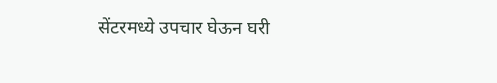सेंटरमध्ये उपचार घेऊन घरी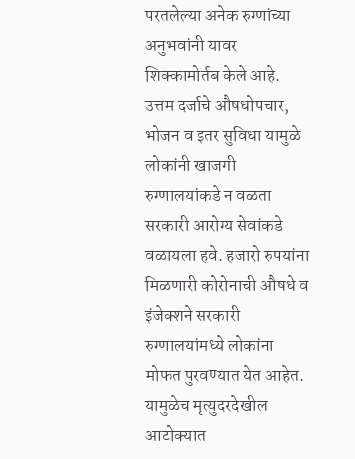परतलेल्या अनेक रुग्णांच्या अनुभवांनी यावर शिक्कामोर्तब केले आहे. उत्तम दर्जाचे औषधोपचार, भोजन व इतर सुविधा यामुळे लोकांनी खाजगी रुग्णालयांकडे न वळता सरकारी आरोग्य सेवांकडे वळायला हवे. हजारो रुपयांना मिळणारी कोरोनाची औषधे व इंजेक्शने सरकारी रुग्णालयांमध्ये लोकांना मोफत पुरवण्यात येत आहेत. यामुळेच मृत्युदरदेखील आटोक्यात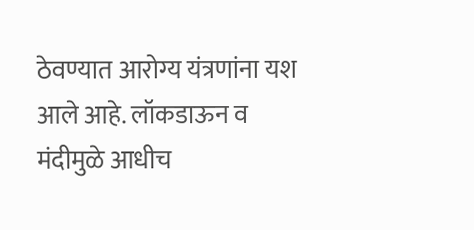ठेवण्यात आरोग्य यंत्रणांना यश आले आहे. लॉकडाऊन व मंदीमुळे आधीच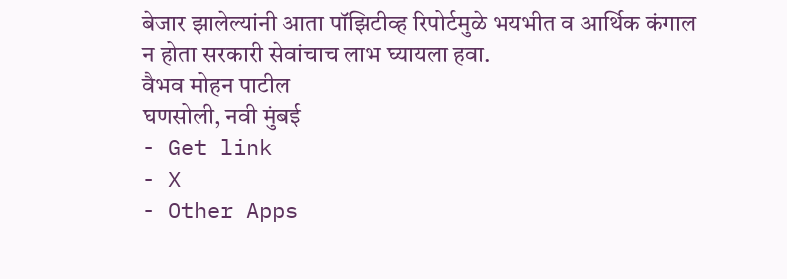बेजार झालेल्यांनी आता पॉझिटीव्ह रिपोर्टमुळे भयभीत व आर्थिक कंगाल न होता सरकारी सेवांचाच लाभ घ्यायला हवा.
वैभव मोहन पाटील
घणसोली, नवी मुंबई
- Get link
- X
- Other Apps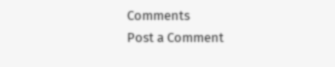Comments
Post a Comment